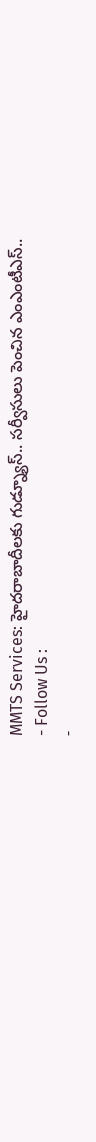MMTS Services: హైదరాబాదీలకు గుడ్న్యూస్.. సర్వీసులు పెంచిన ఎంఎంటీఎస్..
- Follow Us :
-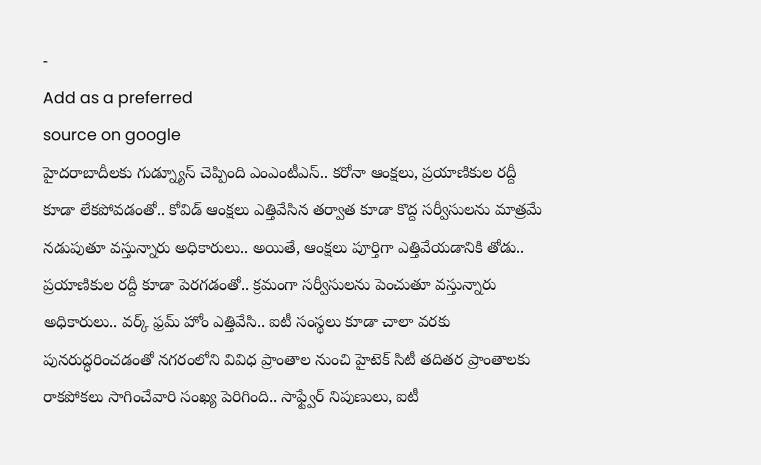-
Add as a preferred
source on google
హైదరాబాదీలకు గుడ్న్యూస్ చెప్పింది ఎంఎంటీఎస్.. కరోనా ఆంక్షలు, ప్రయాణికుల రద్దీ కూడా లేకపోవడంతో.. కోవిడ్ ఆంక్షలు ఎత్తివేసిన తర్వాత కూడా కొద్ద సర్వీసులను మాత్రమే నడుపుతూ వస్తున్నారు అధికారులు.. అయితే, ఆంక్షలు పూర్తిగా ఎత్తివేయడానికి తోడు.. ప్రయాణికుల రద్దీ కూడా పెరగడంతో.. క్రమంగా సర్వీసులను పెంచుతూ వస్తున్నారు అధికారులు.. వర్క్ ఫ్రమ్ హోం ఎత్తివేసి.. ఐటీ సంస్థలు కూడా చాలా వరకు పునరుద్ధరించడంతో నగరంలోని వివిధ ప్రాంతాల నుంచి హైటెక్ సిటీ తదితర ప్రాంతాలకు రాకపోకలు సాగించేవారి సంఖ్య పెరిగింది.. సాఫ్ట్వేర్ నిపుణులు, ఐటీ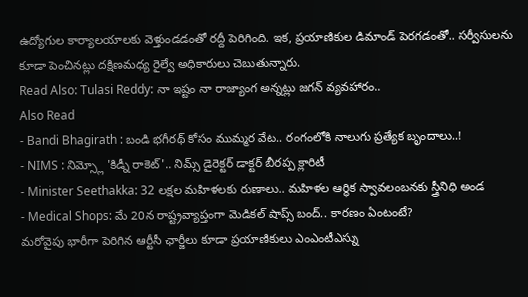ఉద్యోగుల కార్యాలయాలకు వెళ్తుండడంతో రద్దీ పెరిగింది. ఇక, ప్రయాణికుల డిమాండ్ పెరగడంతో.. సర్వీసులను కూడా పెంచినట్లు దక్షిణమధ్య రైల్వే అధికారులు చెబుతున్నారు.
Read Also: Tulasi Reddy: నా ఇష్టం నా రాజ్యాంగ అన్నట్లు జగన్ వ్యవహారం..
Also Read
- Bandi Bhagirath : బండి భగీరథ్ కోసం ముమ్మర వేట.. రంగంలోకి నాలుగు ప్రత్యేక బృందాలు..!
- NIMS : నిమ్స్లో 'కిడ్నీ రాకెట్'.. నిమ్స్ డైరెక్టర్ డాక్టర్ బీరప్ప క్లారిటీ
- Minister Seethakka: 32 లక్షల మహిళలకు రుణాలు.. మహిళల ఆర్థిక స్వావలంబనకు స్త్రీనిధి అండ
- Medical Shops: మే 20న రాష్ట్రవ్యాప్తంగా మెడికల్ షాప్స్ బంద్.. కారణం ఏంటంటే?
మరోవైపు భారీగా పెరిగిన ఆర్టీసీ ఛార్జీలు కూడా ప్రయాణికులు ఎంఎంటీఎస్ను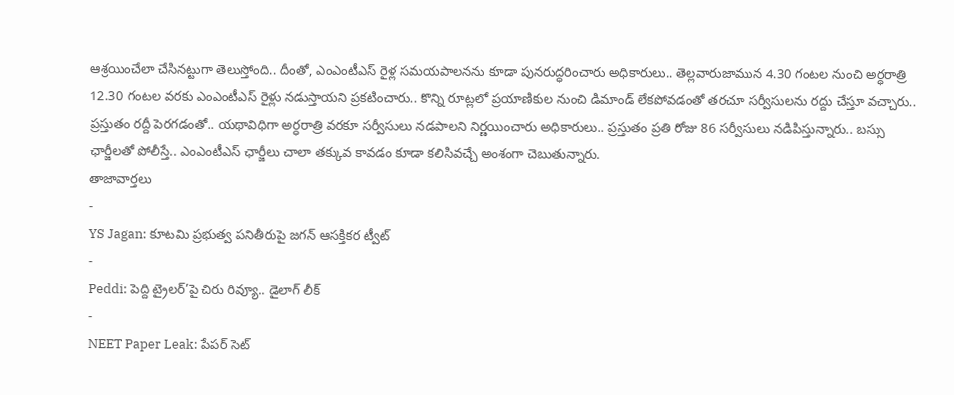ఆశ్రయించేలా చేసినట్టుగా తెలుస్తోంది.. దీంతో, ఎంఎంటీఎస్ రైళ్ల సమయపాలనను కూడా పునరుద్ధరించారు అధికారులు.. తెల్లవారుజామున 4.30 గంటల నుంచి అర్ధరాత్రి 12.30 గంటల వరకు ఎంఎంటీఎస్ రైళ్లు నడుస్తాయని ప్రకటించారు.. కొన్ని రూట్లలో ప్రయాణికుల నుంచి డిమాండ్ లేకపోవడంతో తరచూ సర్వీసులను రద్దు చేస్తూ వచ్చారు.. ప్రస్తుతం రద్దీ పెరగడంతో.. యథావిధిగా అర్ధరాత్రి వరకూ సర్వీసులు నడపాలని నిర్ణయించారు అధికారులు.. ప్రస్తుతం ప్రతి రోజు 86 సర్వీసులు నడిపిస్తున్నారు.. బస్సు ఛార్జీలతో పోలీస్తే.. ఎంఎంటీఎస్ ఛార్జీలు చాలా తక్కువ కావడం కూడా కలిసివచ్చే అంశంగా చెబుతున్నారు.
తాజావార్తలు
-
YS Jagan: కూటమి ప్రభుత్వ పనితీరుపై జగన్ ఆసక్తికర ట్వీట్
-
Peddi: పెద్ది ట్రైలర్’పై చిరు రివ్యూ.. డైలాగ్ లీక్
-
NEET Paper Leak: పేపర్ సెట్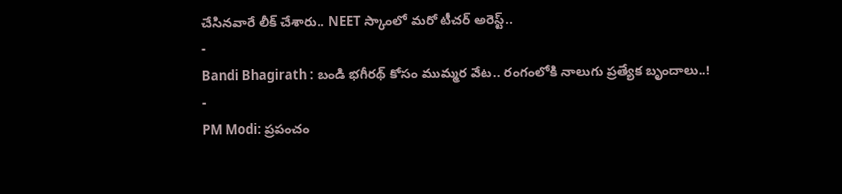చేసినవారే లీక్ చేశారు.. NEET స్కాంలో మరో టీచర్ అరెస్ట్..
-
Bandi Bhagirath : బండి భగీరథ్ కోసం ముమ్మర వేట.. రంగంలోకి నాలుగు ప్రత్యేక బృందాలు..!
-
PM Modi: ప్రపంచం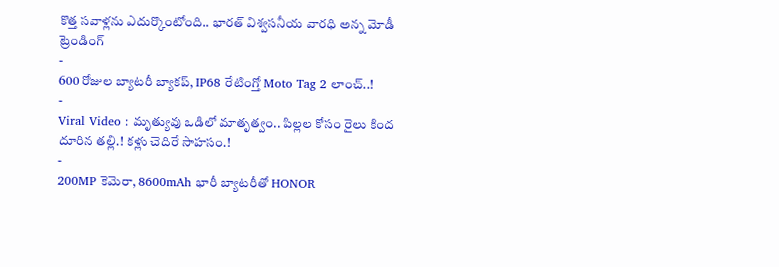కొత్త సవాళ్లను ఎదుర్కొంటోంది.. భారత్ విశ్వసనీయ వారధి అన్న మోడీ
ట్రెండింగ్
-
600 రోజుల బ్యాటరీ బ్యాకప్, IP68 రేటింగ్తో Moto Tag 2 లాంచ్..!
-
Viral Video : మృత్యువు ఒడిలో మాతృత్వం.. పిల్లల కోసం రైలు కింద దూరిన తల్లి.! కళ్లు చెదిరే సాహసం.!
-
200MP కెమెరా, 8600mAh భారీ బ్యాటరీతో HONOR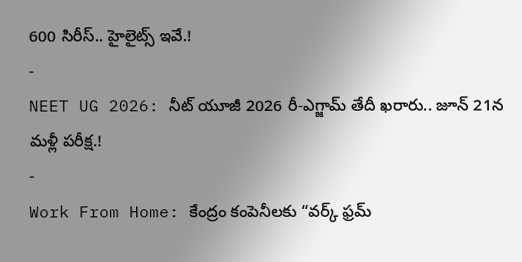600 సిరీస్.. హైలైట్స్ ఇవే.!
-
NEET UG 2026: నీట్ యూజీ 2026 రీ-ఎగ్జామ్ తేదీ ఖరారు.. జూన్ 21న మళ్లీ పరీక్ష.!
-
Work From Home: కేంద్రం కంపెనీలకు “వర్క్ ఫ్రమ్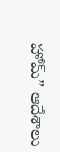హోమ్” ఆదేశాలు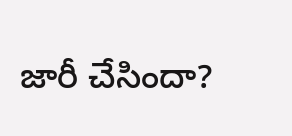జారీ చేసిందా?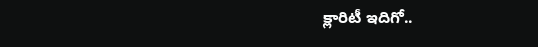క్లారిటీ ఇదిగో..